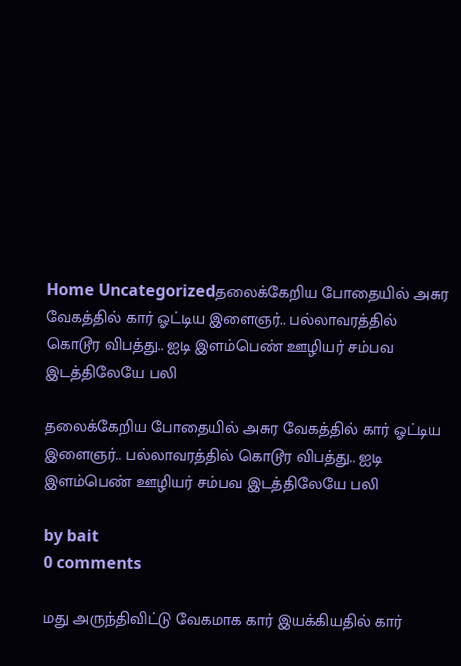Home Uncategorizedதலைக்கேறிய போதையில் அசுர வேகத்தில் கார் ஓட்டிய இளைஞர்.. பல்லாவரத்தில் கொடூர விபத்து.. ஐடி இளம்பெண் ஊழியர் சம்பவ இடத்திலேயே பலி

தலைக்கேறிய போதையில் அசுர வேகத்தில் கார் ஓட்டிய இளைஞர்.. பல்லாவரத்தில் கொடூர விபத்து.. ஐடி இளம்பெண் ஊழியர் சம்பவ இடத்திலேயே பலி

by bait
0 comments

மது அருந்திவிட்டு வேகமாக கார் இயக்கியதில் கார்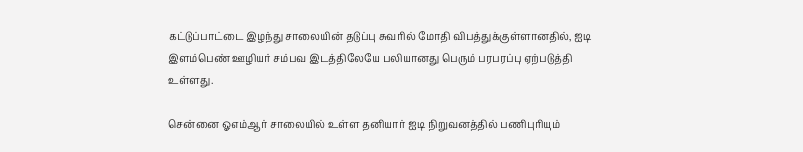கட்டுப்பாட்டை இழந்து சாலையின் தடுப்பு சுவரில் மோதி விபத்துக்குள்ளானதில், ஐடி இளம்பெண் ஊழியர் சம்பவ இடத்திலேயே பலியானது பெரும் பரபரப்பு ஏற்படுத்தி உள்ளது.

சென்னை ஓஎம்ஆர் சாலையில் உள்ள தனியார் ஐடி நிறுவனத்தில் பணிபுரியும்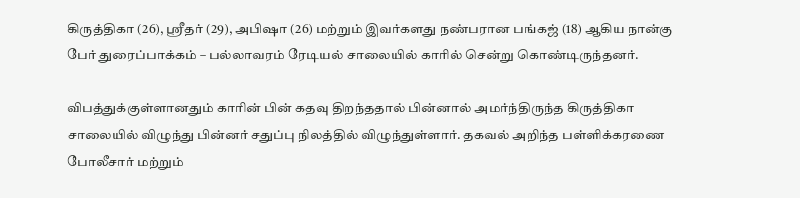கிருத்திகா (26), ஸ்ரீதர்‌ (29), அபிஷா (26) மற்றும் இவர்களது நண்பரான பங்கஜ் (18) ஆகிய நான்கு பேர் துரைப்பாக்கம் – பல்லாவரம் ரேடியல் சாலையில் காரில் சென்று கொண்டிருந்தனர்.

விபத்துக்குள்ளானதும் காரின் பின் கதவு திறந்ததால் பின்னால் அமர்ந்திருந்த கிருத்திகா சாலையில் விழுந்து பின்னர் சதுப்பு நிலத்தில் விழுந்துள்ளார். தகவல் அறிந்த பள்ளிக்கரணை போலீசார் மற்றும்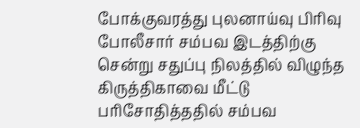போக்குவரத்து புலனாய்வு பிரிவு போலீசார் சம்பவ இடத்திற்கு சென்று சதுப்பு நிலத்தில் விழுந்த கிருத்திகாவை மீட்டு பரிசோதித்ததில் சம்பவ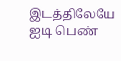இடத்திலேயே ஐடி பெண்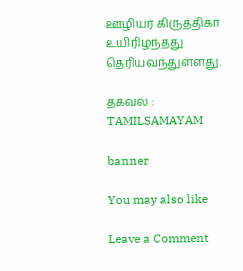ஊழியர் கிருத்திகா உயிரிழந்தது தெரியவந்துள்ளது.

தகவல் : TAMILSAMAYAM

banner

You may also like

Leave a Comment